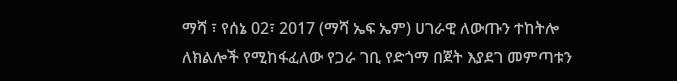ማሻ ፣ የሰኔ 02፣ 2017 (ማሻ ኤፍ ኤም) ሀገራዊ ለውጡን ተከትሎ ለክልሎች የሚከፋፈለው የጋራ ገቢ የድጎማ በጀት እያደገ መምጣቱን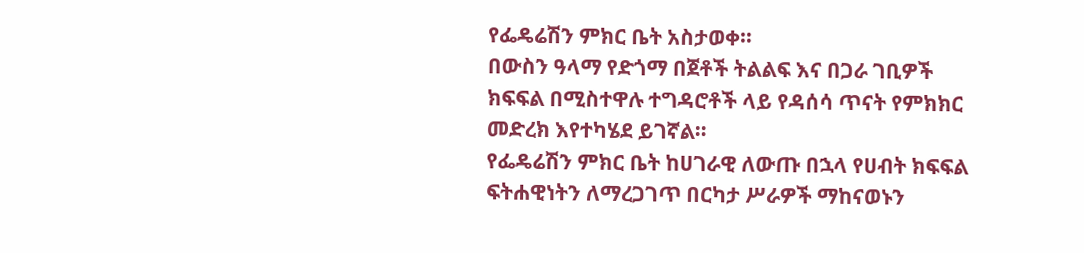የፌዴሬሽን ምክር ቤት አስታወቀ።
በውስን ዓላማ የድጎማ በጀቶች ትልልፍ እና በጋራ ገቢዎች ክፍፍል በሚስተዋሉ ተግዳሮቶች ላይ የዳሰሳ ጥናት የምክክር መድረክ እየተካሄደ ይገኛል።
የፌዴሬሽን ምክር ቤት ከሀገራዊ ለውጡ በኋላ የሀብት ክፍፍል ፍትሐዊነትን ለማረጋገጥ በርካታ ሥራዎች ማከናወኑን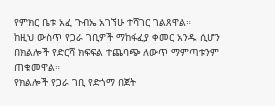የምክር ቤቱ አፈ ጉብኤ አገኘሁ ተሻገር ገልጸዋል።
ከዚህ ውስጥ የጋራ ገቢዎች ማከፋፈያ ቀመር አንዱ ሲሆን በክልሎች የድርሻ ክፍፍል ተጨባጭ ለውጥ ማምጣቱንም ጠቁመዋል።
የክልሎች የጋራ ገቢ የድጎማ በጀት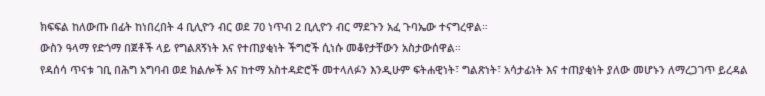ክፍፍል ከለውጡ በፊት ከነበረበት 4 ቢሊዮን ብር ወደ 70 ነጥብ 2 ቢሊዮን ብር ማደጉን አፈ ጉባኤው ተናግረዋል።
ውስን ዓላማ የድጎማ በጀቶች ላይ የግልጸኝነት እና የተጠያቂነት ችግሮች ሲነሱ መቆየታቸውን አስታውሰዋል።
የዳሰሳ ጥናቱ ገቢ በሕግ አግባብ ወደ ክልሎች እና ከተማ አስተዳድሮች መተላለፉን እንዲሁም ፍትሐዊነት፣ ግልጽነት፣ አሳታፊነት እና ተጠያቂነት ያለው መሆኑን ለማረጋገጥ ይረዳል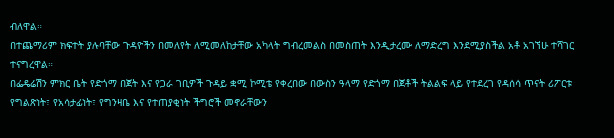ብለዋል።
በተጨማሪም ክፍተት ያሉባቸው ጉዳዮችን በመለየት ለሚመለከታቸው አካላት ግብረመልስ በመስጠት እንዲታረሙ ለማድረግ እንደሚያስችል አቶ አገኘሁ ተሻገር ተናግረዋል።
በፌዴሬሽን ምክር ቤት የድጎማ በጀት እና የጋራ ገቢዎች ጉዳይ ቋሚ ኮሚቴ የቀረበው በውስን ዓላማ የድጎማ በጀቶች ትልልፍ ላይ የተደረገ የዳሰሳ ጥናት ሪፖርቱ የግልጽነት፣ የአሳታፊነት፣ የግንዛቤ እና የተጠያቂነት ችግሮች መኖራቸውን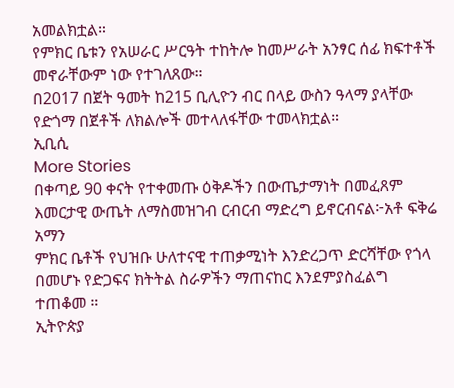አመልክቷል።
የምክር ቤቱን የአሠራር ሥርዓት ተከትሎ ከመሥራት አንፃር ሰፊ ክፍተቶች መኖራቸውም ነው የተገለጸው።
በ2017 በጀት ዓመት ከ215 ቢሊዮን ብር በላይ ውስን ዓላማ ያላቸው የድጎማ በጀቶች ለክልሎች መተላለፋቸው ተመላክቷል።
ኢቢሲ
More Stories
በቀጣይ 90 ቀናት የተቀመጡ ዕቅዶችን በውጤታማነት በመፈጸም እመርታዊ ውጤት ለማስመዝገብ ርብርብ ማድረግ ይኖርብናል፦አቶ ፍቅሬ አማን
ምክር ቤቶች የህዝቡ ሁለተናዊ ተጠቃሚነት እንድረጋጥ ድርሻቸው የጎላ በመሆኑ የድጋፍና ክትትል ስራዎችን ማጠናከር እንደምያስፈልግ ተጠቆመ ።
ኢትዮጵያ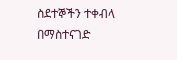ስደተኞችን ተቀብላ በማስተናገድ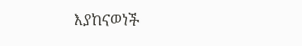እያከናወነች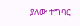ያለው ተግባር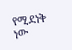የሚደነቅ ነው